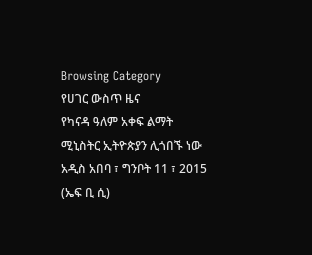Browsing Category
የሀገር ውስጥ ዜና
የካናዳ ዓለም አቀፍ ልማት ሚኒስትር ኢትዮጵያን ሊጎበኙ ነው
አዲስ አበባ ፣ ግንቦት 11 ፣ 2015 (ኤፍ ቢ ሲ)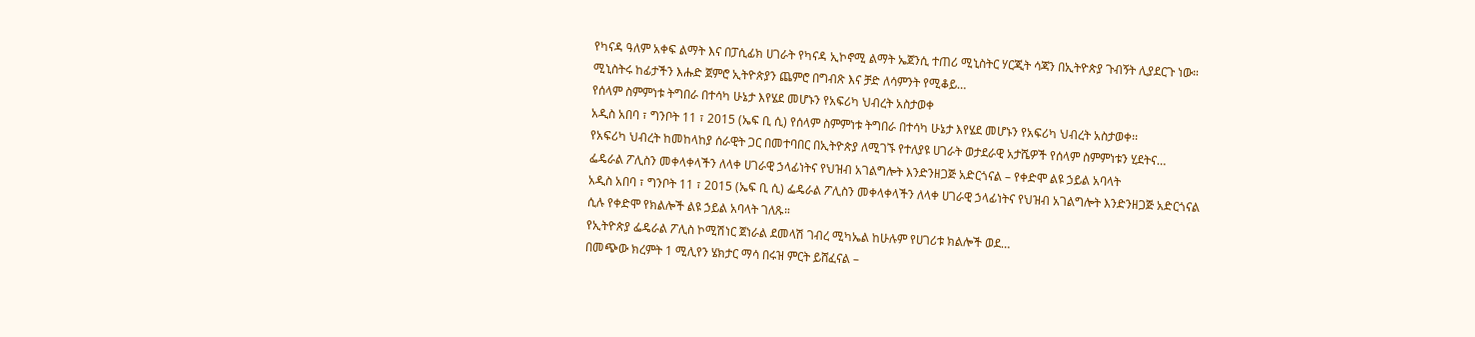የካናዳ ዓለም አቀፍ ልማት እና በፓሲፊክ ሀገራት የካናዳ ኢኮኖሚ ልማት ኤጀንሲ ተጠሪ ሚኒስትር ሃርጂት ሳጃን በኢትዮጵያ ጉብኝት ሊያደርጉ ነው።
ሚኒስትሩ ከፊታችን እሑድ ጀምሮ ኢትዮጵያን ጨምሮ በግብጽ እና ቻድ ለሳምንት የሚቆይ…
የሰላም ስምምነቱ ትግበራ በተሳካ ሁኔታ እየሄደ መሆኑን የአፍሪካ ህብረት አስታወቀ
አዲስ አበባ ፣ ግንቦት 11 ፣ 2015 (ኤፍ ቢ ሲ) የሰላም ስምምነቱ ትግበራ በተሳካ ሁኔታ እየሄደ መሆኑን የአፍሪካ ህብረት አስታወቀ፡፡
የአፍሪካ ህብረት ከመከላከያ ሰራዊት ጋር በመተባበር በኢትዮጵያ ለሚገኙ የተለያዩ ሀገራት ወታደራዊ አታሼዎች የሰላም ስምምነቱን ሂደትና…
ፌዴራል ፖሊስን መቀላቀላችን ለላቀ ሀገራዊ ኃላፊነትና የህዝብ አገልግሎት እንድንዘጋጅ አድርጎናል – የቀድሞ ልዩ ኃይል አባላት
አዲስ አበባ ፣ ግንቦት 11 ፣ 2015 (ኤፍ ቢ ሲ) ፌዴራል ፖሊስን መቀላቀላችን ለላቀ ሀገራዊ ኃላፊነትና የህዝብ አገልግሎት እንድንዘጋጅ አድርጎናል ሲሉ የቀድሞ የክልሎች ልዩ ኃይል አባላት ገለጹ።
የኢትዮጵያ ፌዴራል ፖሊስ ኮሚሽነር ጀነራል ደመላሽ ገብረ ሚካኤል ከሁሉም የሀገሪቱ ክልሎች ወደ…
በመጭው ክረምት 1 ሚሊየን ሄክታር ማሳ በሩዝ ምርት ይሸፈናል –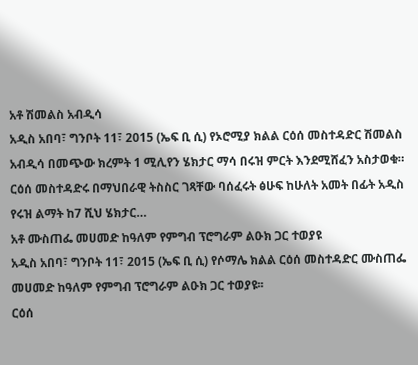አቶ ሽመልስ አብዲሳ
አዲስ አበባ፣ ግንቦት 11፣ 2015 (ኤፍ ቢ ሲ) የኦሮሚያ ክልል ርዕሰ መስተዳድር ሽመልስ አብዲሳ በመጭው ክረምት 1 ሚሊየን ሄክታር ማሳ በሩዝ ምርት እንደሚሸፈን አስታወቁ።
ርዕሰ መስተዳድሩ በማህበራዊ ትስስር ገጻቸው ባሰፈሩት ፅሁፍ ከሁለት አመት በፊት አዲስ የሩዝ ልማት ከ7 ሺህ ሄክታር…
አቶ ሙስጠፌ መሀመድ ከዓለም የምግብ ፕሮግራም ልዑክ ጋር ተወያዩ
አዲስ አበባ፣ ግንቦት 11፣ 2015 (ኤፍ ቢ ሲ) የሶማሌ ክልል ርዕሰ መስተዳድር ሙስጠፌ መሀመድ ከዓለም የምግብ ፕሮግራም ልዑክ ጋር ተወያዩ፡፡
ርዕሰ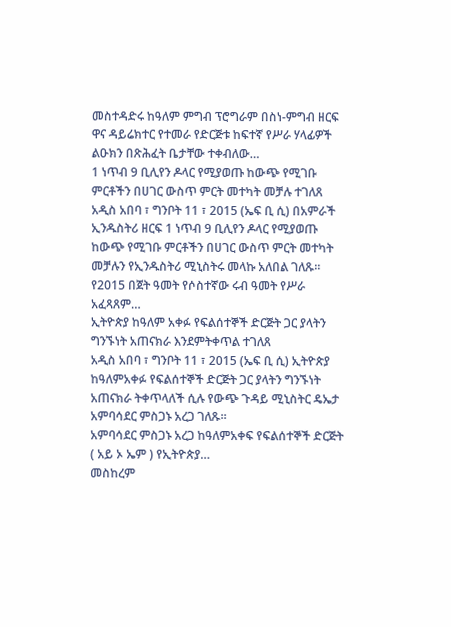መስተዳድሩ ከዓለም ምግብ ፕሮግራም በስነ-ምግብ ዘርፍ ዋና ዳይሬክተር የተመራ የድርጅቱ ከፍተኛ የሥራ ሃላፊዎች ልዑክን በጽሕፈት ቤታቸው ተቀብለው…
1 ነጥብ 9 ቢሊየን ዶላር የሚያወጡ ከውጭ የሚገቡ ምርቶችን በሀገር ውስጥ ምርት መተካት መቻሉ ተገለጸ
አዲስ አበባ ፣ ግንቦት 11 ፣ 2015 (ኤፍ ቢ ሲ) በአምራች ኢንዱስትሪ ዘርፍ 1 ነጥብ 9 ቢሊየን ዶላር የሚያወጡ ከውጭ የሚገቡ ምርቶችን በሀገር ውስጥ ምርት መተካት መቻሉን የኢንዱስትሪ ሚኒስትሩ መላኩ አለበል ገለጹ።
የ2015 በጀት ዓመት የሶስተኛው ሩብ ዓመት የሥራ አፈጻጸም…
ኢትዮጵያ ከዓለም አቀፉ የፍልሰተኞች ድርጅት ጋር ያላትን ግንኙነት አጠናክራ እንደምትቀጥል ተገለጸ
አዲስ አበባ ፣ ግንቦት 11 ፣ 2015 (ኤፍ ቢ ሲ) ኢትዮጵያ ከዓለምአቀፉ የፍልሰተኞች ድርጅት ጋር ያላትን ግንኙነት አጠናክራ ትቀጥላለች ሲሉ የውጭ ጉዳይ ሚኒስትር ዴኤታ አምባሳደር ምስጋኑ አረጋ ገለጹ፡፡
አምባሳደር ምስጋኑ አረጋ ከዓለምአቀፍ የፍልሰተኞች ድርጅት ( አይ ኦ ኤም ) የኢትዮጵያ…
መስከረም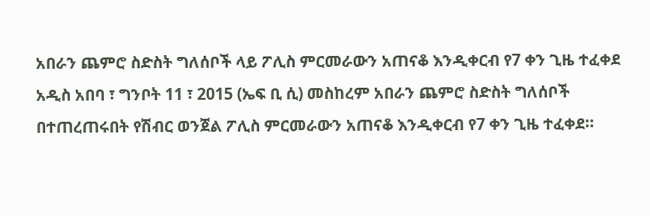አበራን ጨምሮ ስድስት ግለሰቦች ላይ ፖሊስ ምርመራውን አጠናቆ እንዲቀርብ የ7 ቀን ጊዜ ተፈቀደ
አዲስ አበባ ፣ ግንቦት 11 ፣ 2015 (ኤፍ ቢ ሲ) መስከረም አበራን ጨምሮ ስድስት ግለሰቦች በተጠረጠሩበት የሽብር ወንጀል ፖሊስ ምርመራውን አጠናቆ እንዲቀርብ የ7 ቀን ጊዜ ተፈቀደ።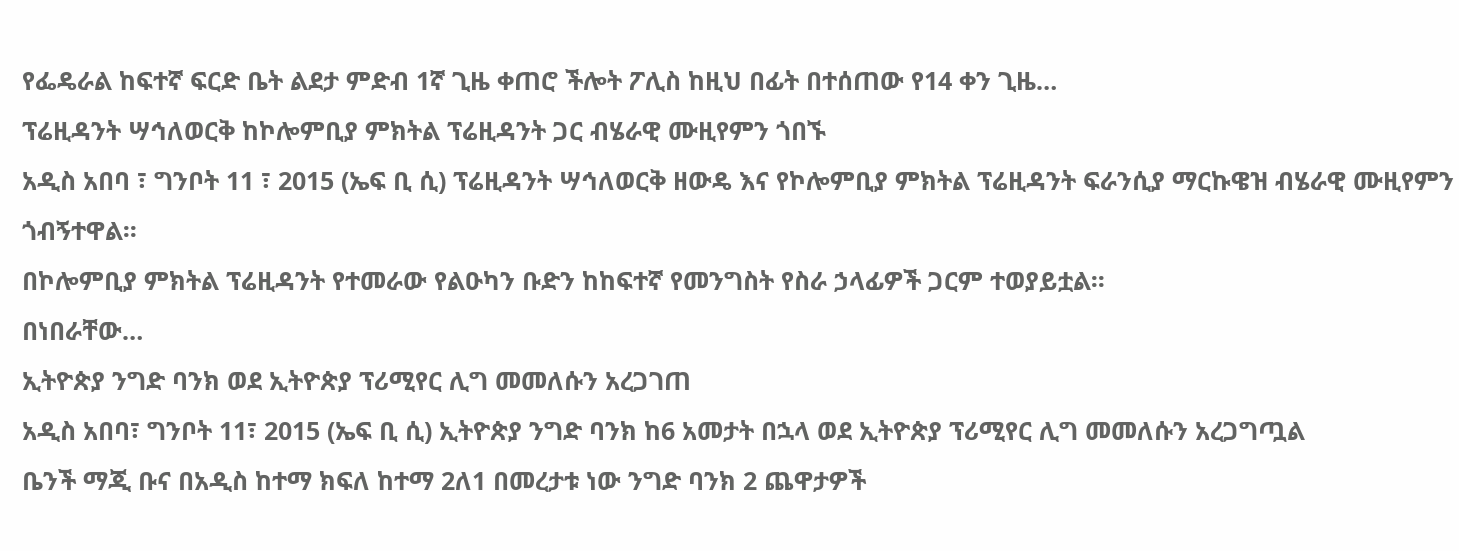የፌዴራል ከፍተኛ ፍርድ ቤት ልደታ ምድብ 1ኛ ጊዜ ቀጠሮ ችሎት ፖሊስ ከዚህ በፊት በተሰጠው የ14 ቀን ጊዜ…
ፕሬዚዳንት ሣኅለወርቅ ከኮሎምቢያ ምክትል ፕሬዚዳንት ጋር ብሄራዊ ሙዚየምን ጎበኙ
አዲስ አበባ ፣ ግንቦት 11 ፣ 2015 (ኤፍ ቢ ሲ) ፕሬዚዳንት ሣኅለወርቅ ዘውዴ እና የኮሎምቢያ ምክትል ፕሬዚዳንት ፍራንሲያ ማርኩዌዝ ብሄራዊ ሙዚየምን ጎብኝተዋል፡፡
በኮሎምቢያ ምክትል ፕሬዚዳንት የተመራው የልዑካን ቡድን ከከፍተኛ የመንግስት የስራ ኃላፊዎች ጋርም ተወያይቷል፡፡
በነበራቸው…
ኢትዮጵያ ንግድ ባንክ ወደ ኢትዮጵያ ፕሪሚየር ሊግ መመለሱን አረጋገጠ
አዲስ አበባ፣ ግንቦት 11፣ 2015 (ኤፍ ቢ ሲ) ኢትዮጵያ ንግድ ባንክ ከ6 አመታት በኋላ ወደ ኢትዮጵያ ፕሪሚየር ሊግ መመለሱን አረጋግጧል
ቤንች ማጂ ቡና በአዲስ ከተማ ክፍለ ከተማ 2ለ1 በመረታቱ ነው ንግድ ባንክ 2 ጨዋታዎች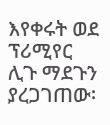እየቀሩት ወደ ፕሪሚየር ሊጉ ማደጉን ያረጋገጠው፡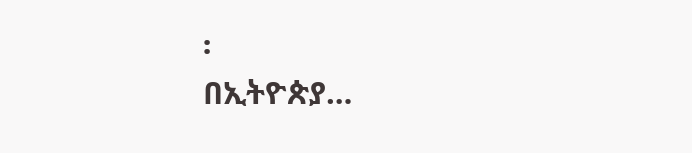፡
በኢትዮጵያ…